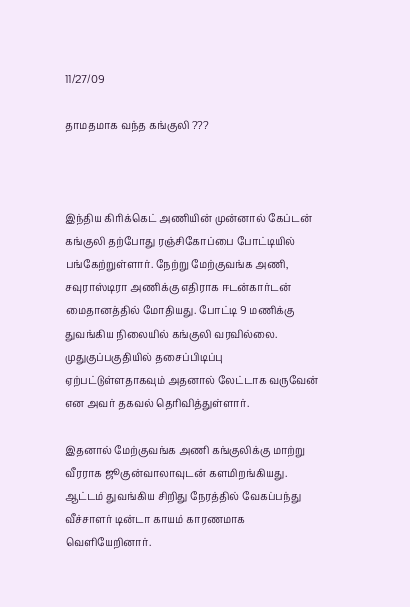11/27/09

தாமதமாக வந்த கங்குலி ???



இந்திய கிரிக்கெட் அணியின் முன்னால் கேப்டன் கங்குலி தற்போது ரஞ்சிகோப்பை போட்டியில் பங்கேற்றுள்ளார். நேற்று மேற்குவங்க அணி, சவுராஸ்டிரா அணிக்கு எதிராக ஈடன்கார்டன் மைதானத்தில் மோதியது. போட்டி 9 மணிக்கு துவங்கிய நிலையில் கங்குலி வரவில்லை. முதுகுப்பகுதியில் தசைப்பிடிப்பு ஏற்பட்டுள்ளதாகவும் அதனால் லேட்டாக வருவேன் என அவர் தகவல் தெரிவித்துள்ளார்.

இதனால் மேற்குவங்க அணி கங்குலிக்கு மாற்று வீரராக ஜூகுன்வாலாவுடன் களமிறங்கியது. ஆட்டம் துவங்கிய சிறிது நேரத்தில் வேகப்பந்து வீச்சாளர் டின்டா காயம் காரணமாக வெளியேறினார்.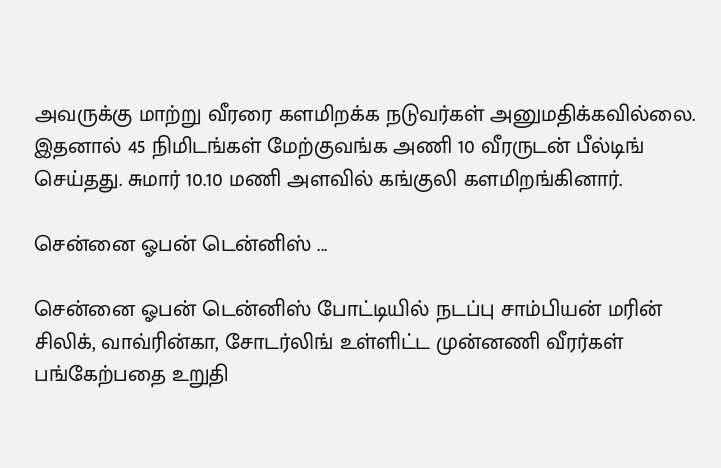அவருக்கு மாற்று வீரரை களமிறக்க நடுவர்கள் அனுமதிக்கவில்லை. இதனால் 45 நிமிடங்கள் மேற்குவங்க அணி 10 வீரருடன் பீல்டிங் செய்தது. சுமார் 10.10 மணி அளவில் கங்குலி களமிறங்கினார்.

சென்னை ஓபன் டென்னிஸ் ...

சென்னை ஓபன் டென்னிஸ் போட்டியில் நடப்பு சாம்பியன் மரின் சிலிக், வாவ்ரின்கா, சோடர்லிங் உள்ளிட்ட முன்னணி வீரர்கள் பங்கேற்பதை உறுதி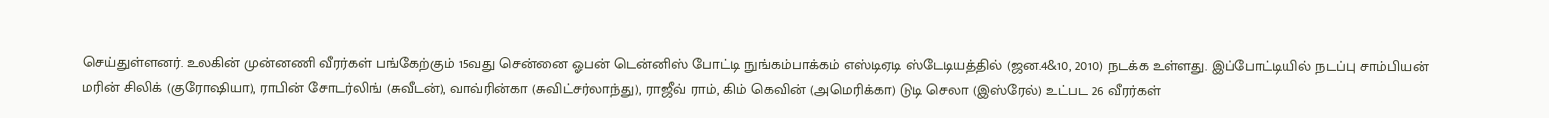செய்துள்ளனர். உலகின் முன்னணி வீரர்கள் பங்கேற்கும் 15வது சென்னை ஓபன் டென்னிஸ் போட்டி நுங்கம்பாக்கம் எஸ்டிஏடி ஸ்டேடியத்தில் (ஜன.4&10, 2010) நடக்க உள்ளது. இப்போட்டியில் நடப்பு சாம்பியன் மரின் சிலிக் (குரோஷியா), ராபின் சோடர்லிங் (சுவீடன்), வாவ்ரின்கா (சுவிட்சர்லாந்து), ராஜீவ் ராம், கிம் கெவின் (அமெரிக்கா) டுடி செலா (இஸ்ரேல்) உட்பட 26 வீரர்கள்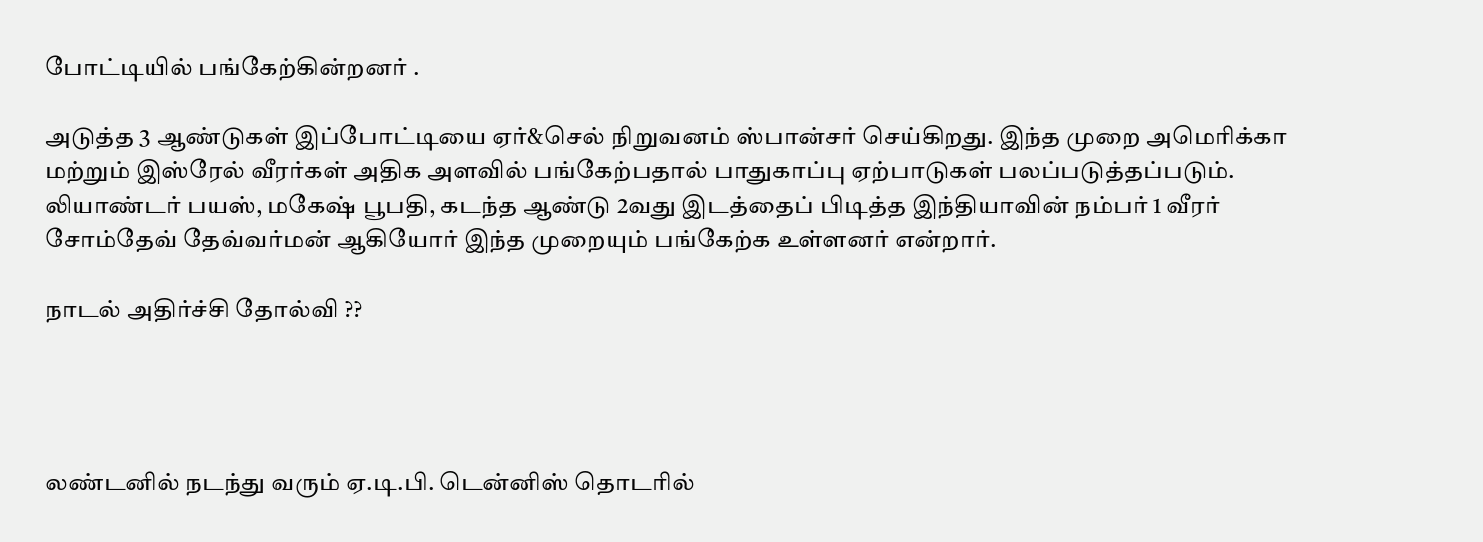போட்டியில் பங்கேற்கின்றனர் .

அடுத்த 3 ஆண்டுகள் இப்போட்டியை ஏர்&செல் நிறுவனம் ஸ்பான்சர் செய்கிறது. இந்த முறை அமெரிக்கா மற்றும் இஸ்ரேல் வீரர்கள் அதிக அளவில் பங்கேற்பதால் பாதுகாப்பு ஏற்பாடுகள் பலப்படுத்தப்படும். லியாண்டர் பயஸ், மகேஷ் பூபதி, கடந்த ஆண்டு 2வது இடத்தைப் பிடித்த இந்தியாவின் நம்பர் 1 வீரர் சோம்தேவ் தேவ்வர்மன் ஆகியோர் இந்த முறையும் பங்கேற்க உள்ளனர் என்றார்.

நாடல் அதிர்ச்சி தோல்வி ??




லண்டனில் நடந்து வரும் ஏ.டி.பி. டென்னிஸ் தொடரில்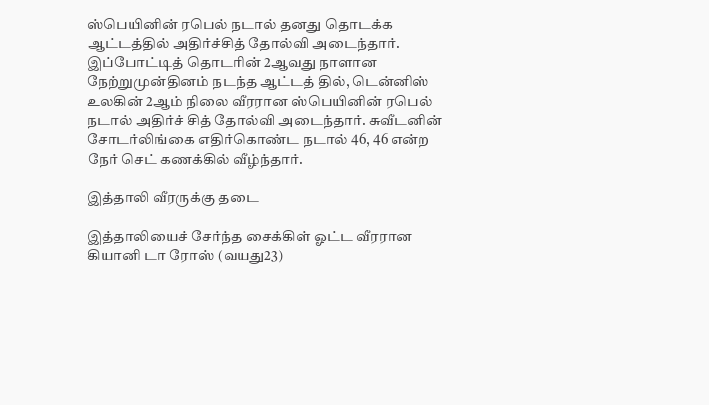ஸ்பெயினின் ரபெல் நடால் தனது தொடக்க ஆட்டத்தில் அதிர்ச்சித் தோல்வி அடைந்தார்.
இப்போட்டித் தொடரின் 2ஆவது நாளான நேற்றுமுன்தினம் நடந்த ஆட்டத் தில், டென்னிஸ் உலகின் 2ஆம் நிலை வீரரான ஸ்பெயினின் ரபெல் நடால் அதிர்ச் சித் தோல்வி அடைந்தார். சுவீடனின் சோடர்லிங்கை எதிர்கொண்ட நடால் 46, 46 என்ற நேர் செட் கணக்கில் வீழ்ந்தார்.

இத்தாலி வீரருக்கு தடை

இத்தாலியைச் சேர்ந்த சைக்கிள் ஓட்ட வீரரான கியானி டா ரோஸ் (வயது23)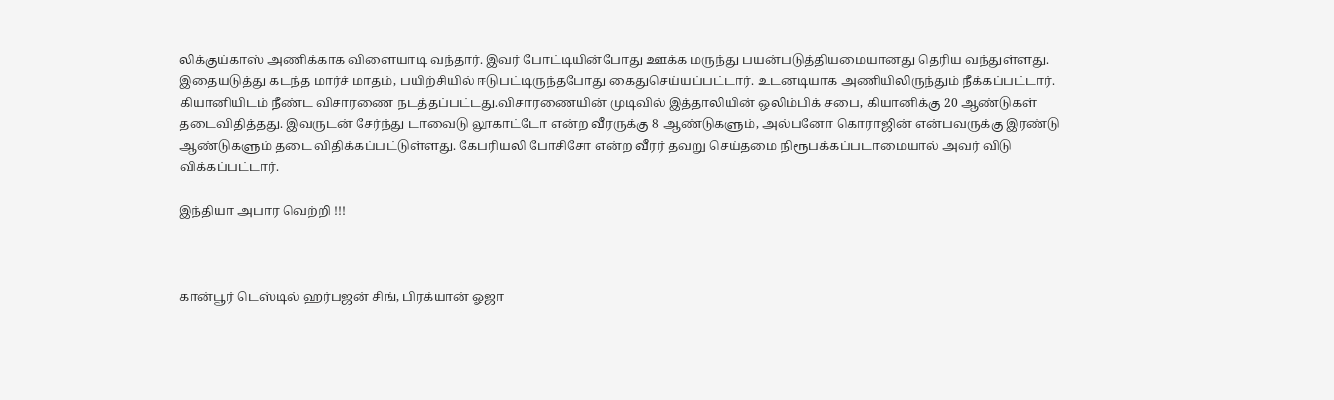லிக்குய்காஸ் அணிக்காக விளையாடி வந்தார். இவர் போட்டியின்போது ஊக்க மருந்து பயன்படுத்தியமையானது தெரிய வந்துள்ளது. இதையடுத்து கடந்த மார்ச் மாதம், பயிற்சியில் ஈடுபட்டிருந்தபோது கைதுசெய்யப்பட்டார். உடனடியாக அணியிலிருந்தும் நீக்கப்பட்டார்.
கியானியிடம் நீண்ட விசாரணை நடத்தப்பட்டது.விசாரணையின் முடிவில் இத்தாலியின் ஒலிம்பிக் சபை, கியானிக்கு 20 ஆண்டுகள் தடைவிதித்தது. இவருடன் சேர்ந்து டாவைடு லூகாட்டோ என்ற வீரருக்கு 8 ஆண்டுகளும், அல்பனோ கொராஜின் என்பவருக்கு இரண்டு ஆண்டுகளும் தடை விதிக்கப்பட்டுள்ளது. கேபரியலி போசிசோ என்ற வீரர் தவறு செய்தமை நிரூபக்கப்படாமையால் அவர் விடு விக்கப்பட்டார்.

இந்தியா அபார வெற்றி !!!



கான்பூர் டெஸ்டில் ஹர்பஜன் சிங், பிரக்யான் ஓஜா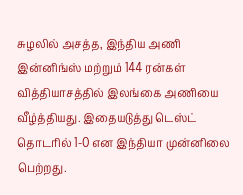சுழலில் அசத்த, இந்திய அணி இன்னிங்ஸ் மற்றும் 144 ரன்கள் வித்தியாசத்தில் இலங்கை அணியை வீழ்த்தியது. இதையடுத்து டெஸ்ட் தொடரில் 1-0 என இந்தியா முன்னிலை பெற்றது.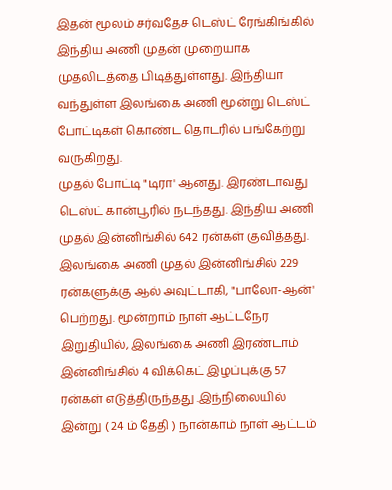இதன் மூலம் சர்வதேச டெஸ்ட் ரேங்கிங்கில் இந்திய அணி முதன் முறையாக முதலிடத்தை பிடித்துள்ளது. இந்தியா வந்துள்ள இலங்கை அணி மூன்று டெஸ்ட் போட்டிகள் கொண்ட தொடரில் பங்கேற்று வருகிறது.
முதல் போட்டி "டிரா' ஆனது. இரண்டாவது டெஸ்ட் கான்பூரில் நடந்தது. இந்திய அணி முதல் இன்னிங்சில் 642 ரன்கள் குவித்தது. இலங்கை அணி முதல் இன்னிங்சில் 229 ரன்களுக்கு ஆல் அவுட்டாகி, "பாலோ-ஆன்' பெற்றது. மூன்றாம் நாள் ஆட்டநேர இறுதியில், இலங்கை அணி இரண்டாம் இன்னிங்சில் 4 விக்கெட் இழப்புக்கு 57 ரன்கள் எடுத்திருந்தது .இந்நிலையில் இன்று ( 24 ம் தேதி ) நான்காம் நாள் ஆட்டம்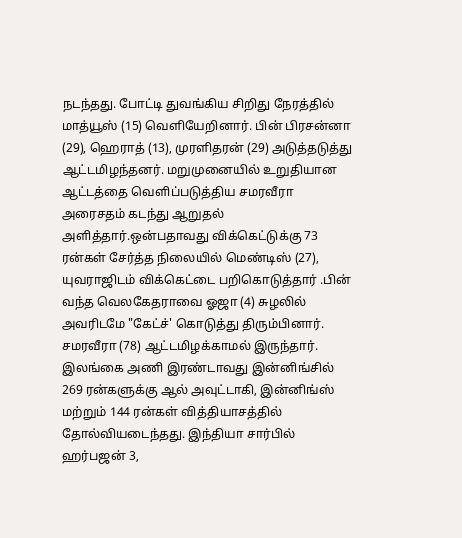நடந்தது. போட்டி துவங்கிய சிறிது நேரத்தில் மாத்யூஸ் (15) வெளியேறினார். பின் பிரசன்னா (29), ஹெராத் (13), முரளிதரன் (29) அடுத்தடுத்து ஆட்டமிழந்தனர். மறுமுனையில் உறுதியான ஆட்டத்தை வெளிப்படுத்திய சமரவீரா அரைசதம் கடந்து ஆறுதல் அளித்தார்.ஒன்பதாவது விக்கெட்டுக்கு 73 ரன்கள் சேர்த்த நிலையில் மெண்டிஸ் (27), யுவராஜிடம் விக்கெட்டை பறிகொடுத்தார் .பின் வந்த வெலகேதராவை ஓஜா (4) சுழலில் அவரிடமே "கேட்ச்' கொடுத்து திரும்பினார். சமரவீரா (78) ஆட்டமிழக்காமல் இருந்தார்.
இலங்கை அணி இரண்டாவது இன்னிங்சில் 269 ரன்களுக்கு ஆல் அவுட்டாகி, இன்னிங்ஸ் மற்றும் 144 ரன்கள் வித்தியாசத்தில் தோல்வியடைந்தது. இந்தியா சார்பில் ஹர்பஜன் 3,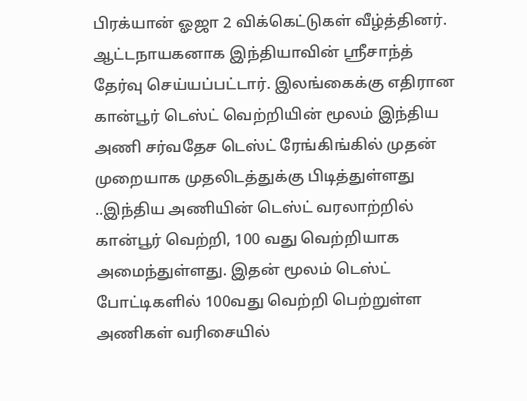பிரக்யான் ஓஜா 2 விக்கெட்டுகள் வீழ்த்தினர். ஆட்டநாயகனாக இந்தியாவின் ஸ்ரீசாந்த் தேர்வு செய்யப்பட்டார். இலங்கைக்கு எதிரான கான்பூர் டெஸ்ட் வெற்றியின் மூலம் இந்திய அணி சர்வதேச டெஸ்ட் ரேங்கிங்கில் முதன் முறையாக முதலிடத்துக்கு பிடித்துள்ளது ..இந்திய அணியின் டெஸ்ட் வரலாற்றில் கான்பூர் வெற்றி, 100 வது வெற்றியாக அமைந்துள்ளது. இதன் மூலம் டெஸ்ட் போட்டிகளில் 100வது வெற்றி பெற்றுள்ள அணிகள் வரிசையில்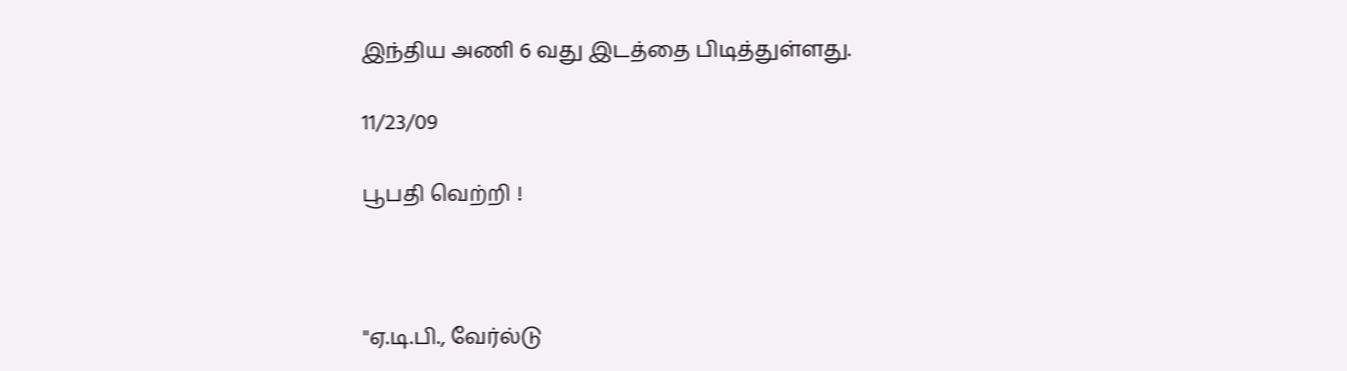இந்திய அணி 6 வது இடத்தை பிடித்துள்ளது.

11/23/09

பூபதி வெற்றி !



"ஏ.டி.பி., வேர்ல்டு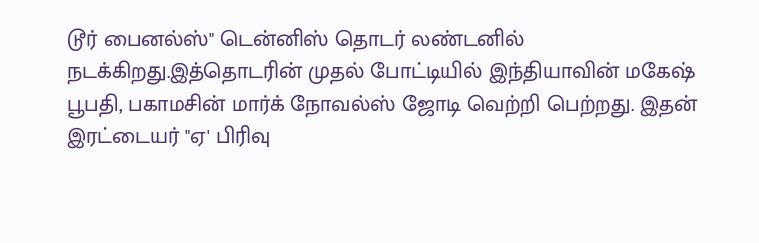டூர் பைனல்ஸ்" டென்னிஸ் தொடர் லண்டனில் நடக்கிறது.இத்தொடரின் முதல் போட்டியில் இந்தியாவின் மகேஷ் பூபதி, பகாமசின் மார்க் நோவல்ஸ் ஜோடி வெற்றி பெற்றது. இதன் இரட்டையர் "ஏ' பிரிவு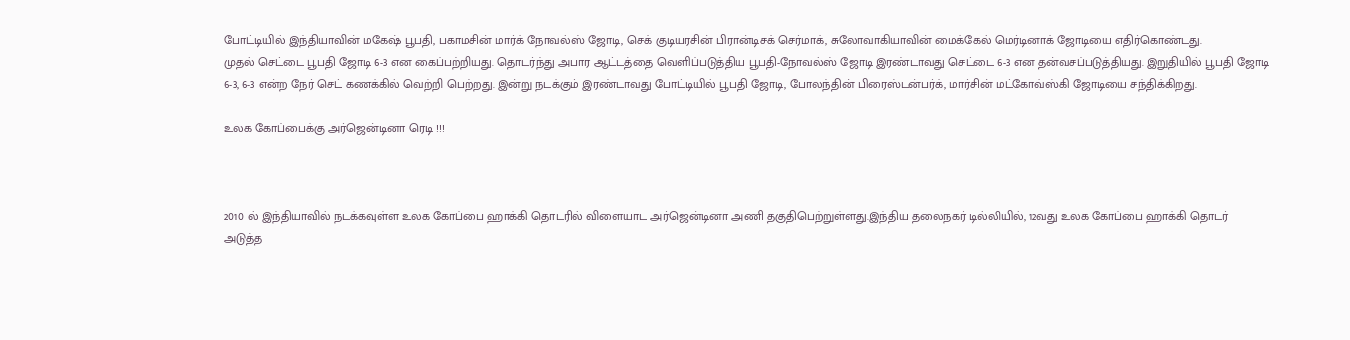போட்டியில் இந்தியாவின் மகேஷ் பூபதி, பகாமசின் மார்க் நோவல்ஸ் ஜோடி, செக் குடியரசின் பிரான்டிசக் செர்மாக், சுலோவாகியாவின் மைக்கேல் மெர்டினாக் ஜோடியை எதிர்கொண்டது.
முதல் செட்டை பூபதி ஜோடி 6-3 என கைப்பற்றியது. தொடர்ந்து அபார ஆட்டத்தை வெளிப்படுத்திய பூபதி-நோவல்ஸ் ஜோடி இரண்டாவது செட்டை 6-3 என தன்வசப்படுத்தியது. இறுதியில் பூபதி ஜோடி 6-3, 6-3 என்ற நேர் செட் கணக்கில் வெற்றி பெற்றது. இன்று நடக்கும் இரண்டாவது போட்டியில் பூபதி ஜோடி, போலந்தின் பிரைஸ்டன்பர்க், மார்சின் மட்கோவ்ஸ்கி ஜோடியை சந்திக்கிறது.

உலக கோப்பைக்கு அர்ஜென்டினா ரெடி !!!



2010 ல் இந்தியாவில் நடக்கவுள்ள உலக கோப்பை ஹாக்கி தொடரில் விளையாட அர்ஜென்டினா அணி தகுதிபெற்றுள்ளது.இந்திய தலைநகர் டில்லியில், 12வது உலக கோப்பை ஹாக்கி தொடர் அடுத்த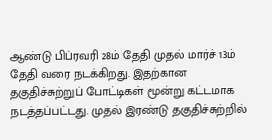ஆண்டு பிப்ரவரி 28ம் தேதி முதல் மார்ச் 13ம் தேதி வரை நடக்கிறது. இதற்கான தகுதிச்சுற்றுப் போட்டிகள் மூன்று கட்டமாக நடத்தப்பட்டது. முதல் இரண்டு தகுதிச்சுற்றில்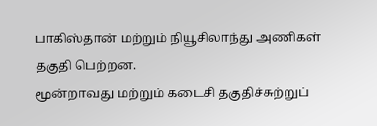பாகிஸ்தான் மற்றும் நியூசிலாந்து அணிகள் தகுதி பெற்றன.
மூன்றாவது மற்றும் கடைசி தகுதிச்சுற்றுப்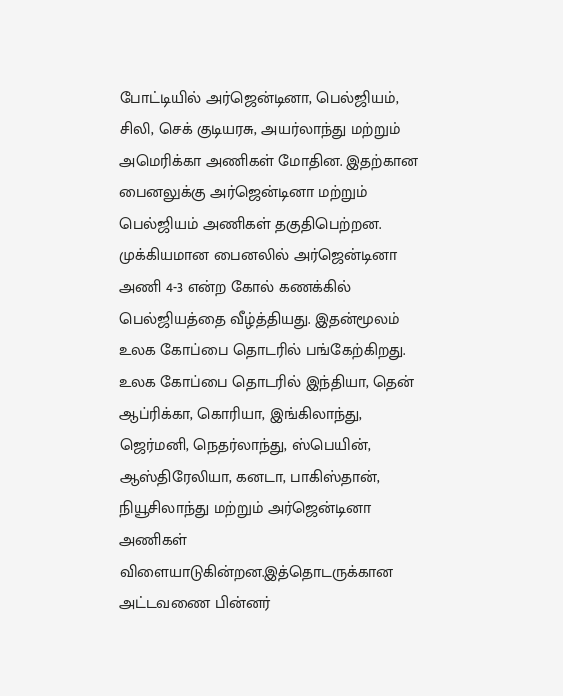போட்டியில் அர்ஜென்டினா, பெல்ஜியம், சிலி, செக் குடியரசு, அயர்லாந்து மற்றும் அமெரிக்கா அணிகள் மோதின. இதற்கான பைனலுக்கு அர்ஜென்டினா மற்றும் பெல்ஜியம் அணிகள் தகுதிபெற்றன. முக்கியமான பைனலில் அர்ஜென்டினா அணி 4-3 என்ற கோல் கணக்கில் பெல்ஜியத்தை வீழ்த்தியது. இதன்மூலம் உலக கோப்பை தொடரில் பங்கேற்கிறது.
உலக கோப்பை தொடரில் இந்தியா, தென் ஆப்ரிக்கா, கொரியா, இங்கிலாந்து, ஜெர்மனி, நெதர்லாந்து, ஸ்பெயின், ஆஸ்திரேலியா, கனடா, பாகிஸ்தான், நியூசிலாந்து மற்றும் அர்ஜென்டினா அணிகள் விளையாடுகின்றன.இத்தொடருக்கான அட்டவணை பின்னர்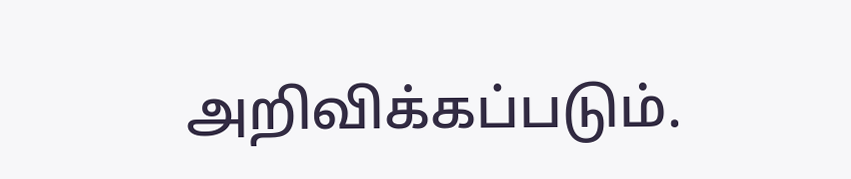அறிவிக்கப்படும்.